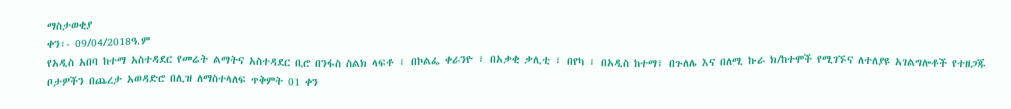ማስታወቂያ
ቀን፡- 09/04/2018ዓ.ም
የአዲስ አበባ ከተማ አስተዳደር የመሬት ልማትና አስተዳደር ቢሮ በንፋስ ስልክ ላፍቶ ፣ በኮልፌ ቀራንዮ ፣ በአቃቂ ቃሊቲ ፣ በየካ ፣ በአዲስ ከተማ፣ በጉለሌ እና በለሚ ኩራ ክ/ከተሞች የሚገኙና ለተለያዩ አገልግሎቶች የተዘጋጁ ቦታዎችን በጨረታ አወዳድሮ በሊዝ ለማስተላለፍ ጥቅምት 01 ቀን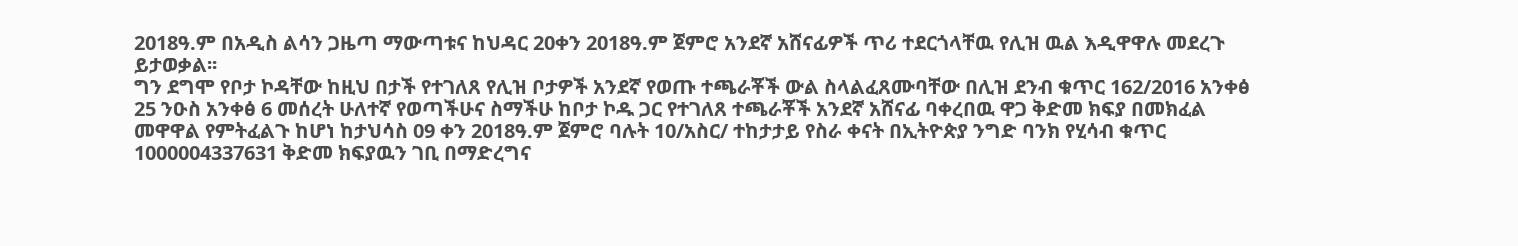2018ዓ.ም በአዲስ ልሳን ጋዜጣ ማውጣቱና ከህዳር 20ቀን 2018ዓ.ም ጀምሮ አንደኛ አሸናፊዎች ጥሪ ተደርጎላቸዉ የሊዝ ዉል እዲዋዋሉ መደረጉ ይታወቃል፡፡
ግን ደግሞ የቦታ ኮዳቸው ከዚህ በታች የተገለጸ የሊዝ ቦታዎች አንደኛ የወጡ ተጫራቾች ውል ስላልፈጸሙባቸው በሊዝ ደንብ ቁጥር 162/2016 አንቀፅ 25 ንዑስ አንቀፅ 6 መሰረት ሁለተኛ የወጣችሁና ስማችሁ ከቦታ ኮዱ ጋር የተገለጸ ተጫራቾች አንደኛ አሸናፊ ባቀረበዉ ዋጋ ቅድመ ክፍያ በመክፈል መዋዋል የምትፈልጉ ከሆነ ከታህሳስ 09 ቀን 2018ዓ.ም ጀምሮ ባሉት 10/አስር/ ተከታታይ የስራ ቀናት በኢትዮጵያ ንግድ ባንክ የሂሳብ ቁጥር 1000004337631 ቅድመ ክፍያዉን ገቢ በማድረግና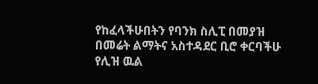የከፈላችሁበትን የባንክ ስሊፒ በመያዝ በመሬት ልማትና አስተዳደር ቢሮ ቀርባችሁ የሊዝ ዉል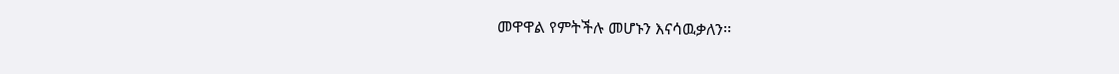መዋዋል የምትችሉ መሆኑን እናሳዉቃለን፡፡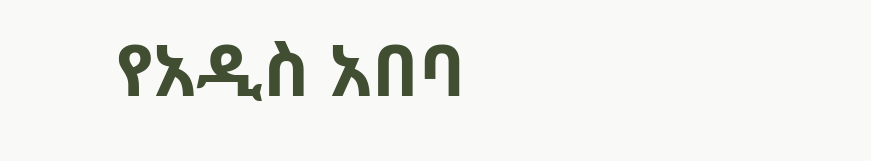የአዲስ አበባ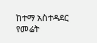ከተማ አስተዳደር
የመሬት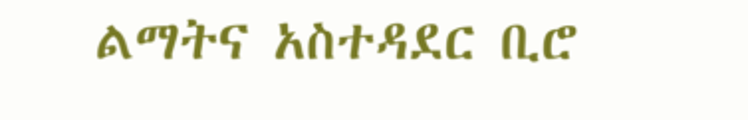ልማትና አስተዳደር ቢሮ